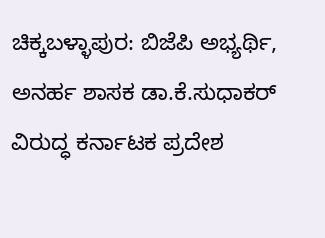ಚಿಕ್ಕಬಳ್ಳಾಪುರ: ಬಿಜೆಪಿ ಅಭ್ಯರ್ಥಿ, ಅನರ್ಹ ಶಾಸಕ ಡಾ.ಕೆ.ಸುಧಾಕರ್ ವಿರುದ್ಧ ಕರ್ನಾಟಕ ಪ್ರದೇಶ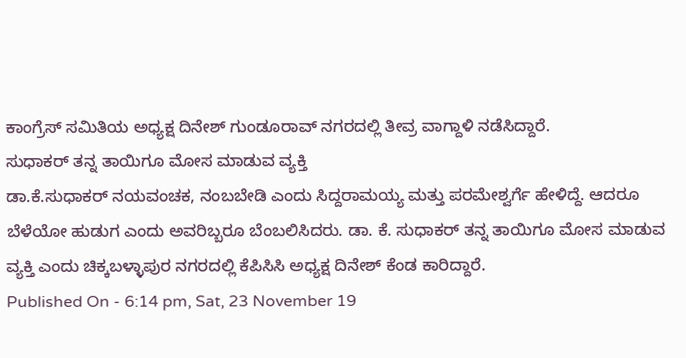ಕಾಂಗ್ರೆಸ್ ಸಮಿತಿಯ ಅಧ್ಯಕ್ಷ ದಿನೇಶ್ ಗುಂಡೂರಾವ್ ನಗರದಲ್ಲಿ ತೀವ್ರ ವಾಗ್ದಾಳಿ ನಡೆಸಿದ್ದಾರೆ.
ಸುಧಾಕರ್ ತನ್ನ ತಾಯಿಗೂ ಮೋಸ ಮಾಡುವ ವ್ಯಕ್ತಿ
ಡಾ.ಕೆ.ಸುಧಾಕರ್ ನಯವಂಚಕ, ನಂಬಬೇಡಿ ಎಂದು ಸಿದ್ದರಾಮಯ್ಯ ಮತ್ತು ಪರಮೇಶ್ವರ್ಗೆ ಹೇಳಿದ್ದೆ. ಆದರೂ ಬೆಳೆಯೋ ಹುಡುಗ ಎಂದು ಅವರಿಬ್ಬರೂ ಬೆಂಬಲಿಸಿದರು. ಡಾ. ಕೆ. ಸುಧಾಕರ್ ತನ್ನ ತಾಯಿಗೂ ಮೋಸ ಮಾಡುವ ವ್ಯಕ್ತಿ ಎಂದು ಚಿಕ್ಕಬಳ್ಳಾಪುರ ನಗರದಲ್ಲಿ ಕೆಪಿಸಿಸಿ ಅಧ್ಯಕ್ಷ ದಿನೇಶ್ ಕೆಂಡ ಕಾರಿದ್ದಾರೆ.
Published On - 6:14 pm, Sat, 23 November 19